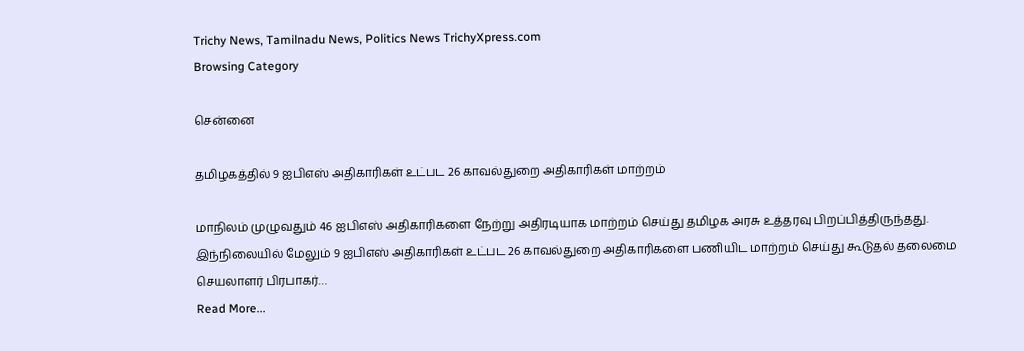Trichy News, Tamilnadu News, Politics News TrichyXpress.com
Browsing Category

சென்னை

தமிழகத்தில் 9 ஐபிஎஸ் அதிகாரிகள் உட்பட 26 காவல்துறை அதிகாரிகள் மாற்றம்

மாநிலம் முழுவதும் 46 ஐபிஎஸ் அதிகாரிகளை நேற்று அதிரடியாக மாற்றம் செய்து தமிழக அரசு உத்தரவு பிறப்பித்திருந்தது. இந்நிலையில் மேலும் 9 ஐபிஎஸ் அதிகாரிகள் உட்பட 26 காவல்துறை அதிகாரிகளை பணியிட மாற்றம் செய்து கூடுதல் தலைமை செயலாளர் பிரபாகர்…
Read More...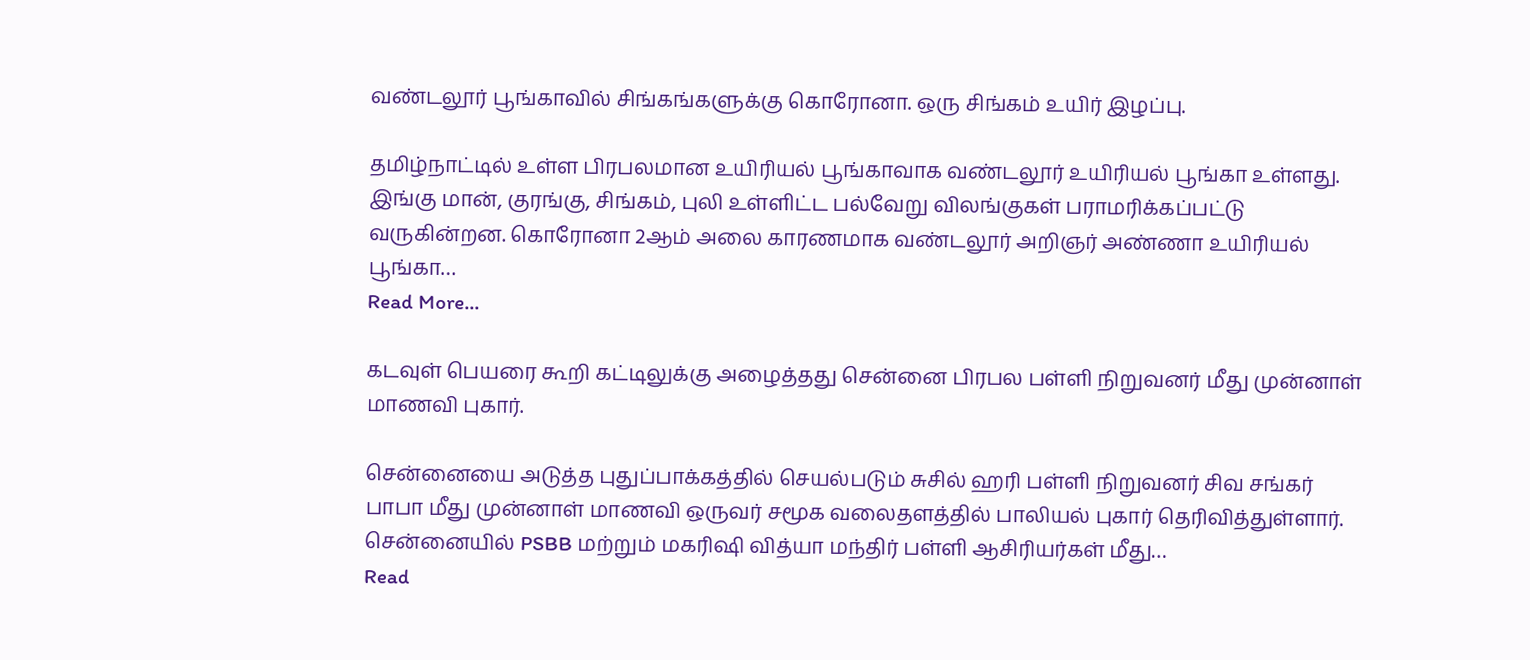வண்டலூர் பூங்காவில் சிங்கங்களுக்கு கொரோனா. ஒரு சிங்கம் உயிர் இழப்பு.

தமிழ்நாட்டில் உள்ள பிரபலமான உயிரியல் பூங்காவாக வண்டலூர் உயிரியல் பூங்கா உள்ளது. இங்கு மான், குரங்கு, சிங்கம், புலி உள்ளிட்ட பல்வேறு விலங்குகள் பராமரிக்கப்பட்டு வருகின்றன. கொரோனா 2ஆம் அலை காரணமாக வண்டலூர் அறிஞர் அண்ணா உயிரியல் பூங்கா…
Read More...

கடவுள் பெயரை கூறி கட்டிலுக்கு அழைத்தது சென்னை பிரபல பள்ளி நிறுவனர் மீது முன்னாள் மாணவி புகார்.

சென்னையை அடுத்த புதுப்பாக்கத்தில் செயல்படும் சுசில் ஹரி பள்ளி நிறுவனர் சிவ சங்கர் பாபா மீது முன்னாள் மாணவி ஒருவர் சமூக வலைதளத்தில் பாலியல் புகார் தெரிவித்துள்ளார். சென்னையில் PSBB மற்றும் மகரிஷி வித்யா மந்திர் பள்ளி ஆசிரியர்கள் மீது…
Read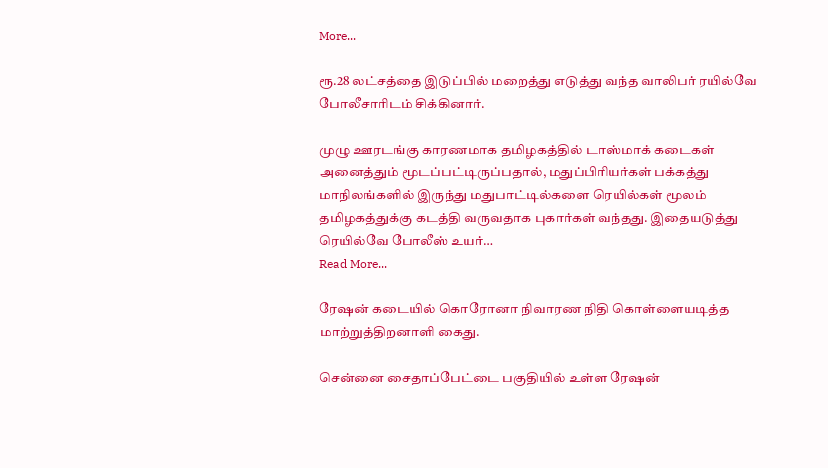More...

ரூ.28 லட்சத்தை இடுப்பில் மறைத்து எடுத்து வந்த வாலிபர் ரயில்வே போலீசாரிடம் சிக்கினார்.

முழு ஊரடங்கு காரணமாக தமிழகத்தில் டாஸ்மாக் கடைகள் அனைத்தும் மூடப்பட்டிருப்பதால், மதுப்பிரியர்கள் பக்கத்து மாநிலங்களில் இருந்து மதுபாட்டில்களை ரெயில்கள் மூலம் தமிழகத்துக்கு கடத்தி வருவதாக புகார்கள் வந்தது. இதையடுத்து ரெயில்வே போலீஸ் உயர்…
Read More...

ரேஷன் கடையில் கொரோனா நிவாரண நிதி கொள்ளையடித்த மாற்றுத்திறனாளி கைது.

சென்னை சைதாப்பேட்டை பகுதியில் உள்ள ரேஷன்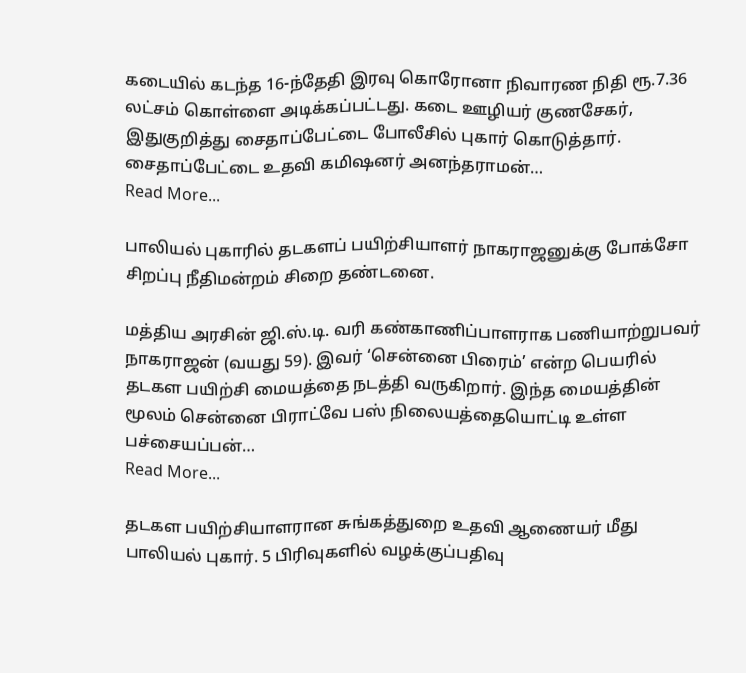கடையில் கடந்த 16-ந்தேதி இரவு கொரோனா நிவாரண நிதி ரூ.7.36 லட்சம் கொள்ளை அடிக்கப்பட்டது. கடை ஊழியர் குணசேகர், இதுகுறித்து சைதாப்பேட்டை போலீசில் புகார் கொடுத்தார். சைதாப்பேட்டை உதவி கமிஷனர் அனந்தராமன்…
Read More...

பாலியல் புகாரில் தடகளப் பயிற்சியாளர் நாகராஜனுக்கு போக்சோ சிறப்பு நீதிமன்றம் சிறை தண்டனை.

மத்திய அரசின் ஜி.ஸ்.டி. வரி கண்காணிப்பாளராக பணியாற்றுபவர் நாகராஜன் (வயது 59). இவர் ‘சென்னை பிரைம்’ என்ற பெயரில் தடகள பயிற்சி மையத்தை நடத்தி வருகிறார். இந்த மையத்தின் மூலம் சென்னை பிராட்வே பஸ் நிலையத்தையொட்டி உள்ள பச்சையப்பன்…
Read More...

தடகள பயிற்சியாளரான சுங்கத்துறை உதவி ஆணையர் மீது பாலியல் புகார். 5 பிரிவுகளில் வழக்குப்பதிவு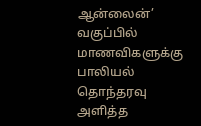ஆன்லைன்’ வகுப்பில் மாணவிகளுக்கு பாலியல் தொந்தரவு அளித்த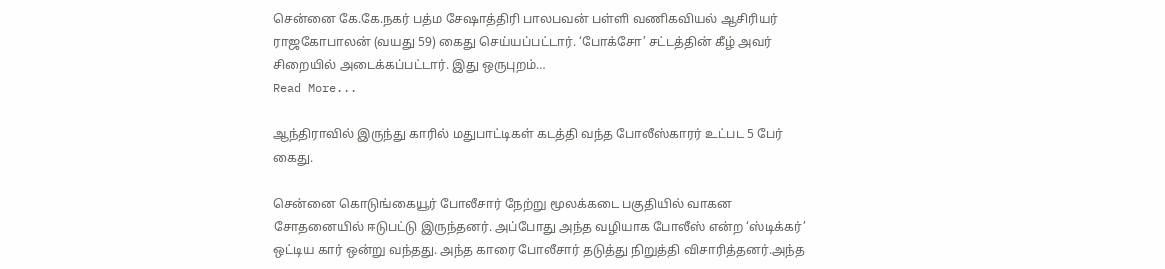சென்னை கே.கே.நகர் பத்ம சேஷாத்திரி பாலபவன் பள்ளி வணிகவியல் ஆசிரியர் ராஜகோபாலன் (வயது 59) கைது செய்யப்பட்டார். ‘போக்சோ’ சட்டத்தின் கீழ் அவர் சிறையில் அடைக்கப்பட்டார். இது ஒருபுறம்…
Read More...

ஆந்திராவில் இருந்து காரில் மதுபாட்டிகள் கடத்தி வந்த போலீஸ்காரர் உட்பட 5 பேர் கைது.

சென்னை கொடுங்கையூர் போலீசார் நேற்று மூலக்கடை பகுதியில் வாகன சோதனையில் ஈடுபட்டு இருந்தனர். அப்போது அந்த வழியாக போலீஸ் என்ற ‘ஸ்டிக்கர்’ ஒட்டிய கார் ஒன்று வந்தது. அந்த காரை போலீசார் தடுத்து நிறுத்தி விசாரித்தனர்.அந்த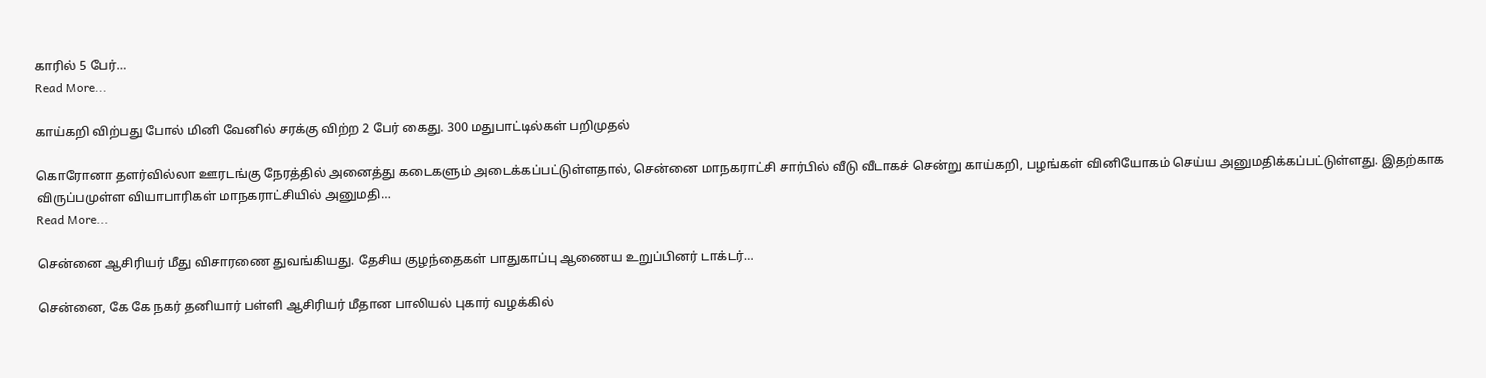காரில் 5 பேர்…
Read More...

காய்கறி விற்பது போல் மினி வேனில் சரக்கு விற்ற 2 பேர் கைது. 300 மதுபாட்டில்கள் பறிமுதல்

கொரோனா தளர்வில்லா ஊரடங்கு நேரத்தில் அனைத்து கடைகளும் அடைக்கப்பட்டுள்ளதால், சென்னை மாநகராட்சி சார்பில் வீடு வீடாகச் சென்று காய்கறி, பழங்கள் வினியோகம் செய்ய அனுமதிக்கப்பட்டுள்ளது. இதற்காக விருப்பமுள்ள வியாபாரிகள் மாநகராட்சியில் அனுமதி…
Read More...

சென்னை ஆசிரியர் மீது விசாரணை துவங்கியது. தேசிய குழந்தைகள் பாதுகாப்பு ஆணைய உறுப்பினர் டாக்டர்…

சென்னை, கே கே நகர் தனியார் பள்ளி ஆசிரியர் மீதான பாலியல் புகார் வழக்கில்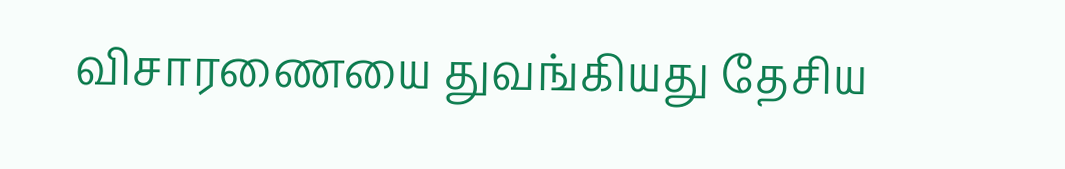விசாரணையை துவங்கியது தேசிய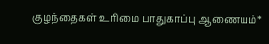குழந்தைகள் உரிமை பாதுகாப்பு ஆணையம்*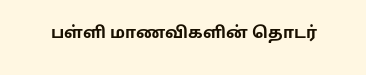பள்ளி மாணவிகளின் தொடர்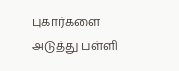புகார்களை அடுத்து பள்ளி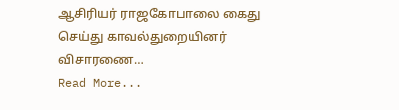ஆசிரியர் ராஜகோபாலை கைது செய்து காவல்துறையினர் விசாரணை…
Read More...